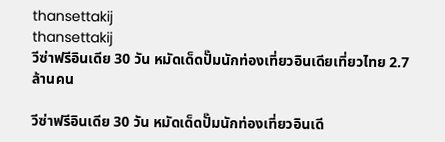thansettakij
thansettakij
วีซ่าฟรีอินเดีย 30 วัน หมัดเด็ดปั๊มนักท่องเที่ยวอินเดียเที่ยวไทย 2.7 ล้านคน

วีซ่าฟรีอินเดีย 30 วัน หมัดเด็ดปั๊มนักท่องเที่ยวอินเดี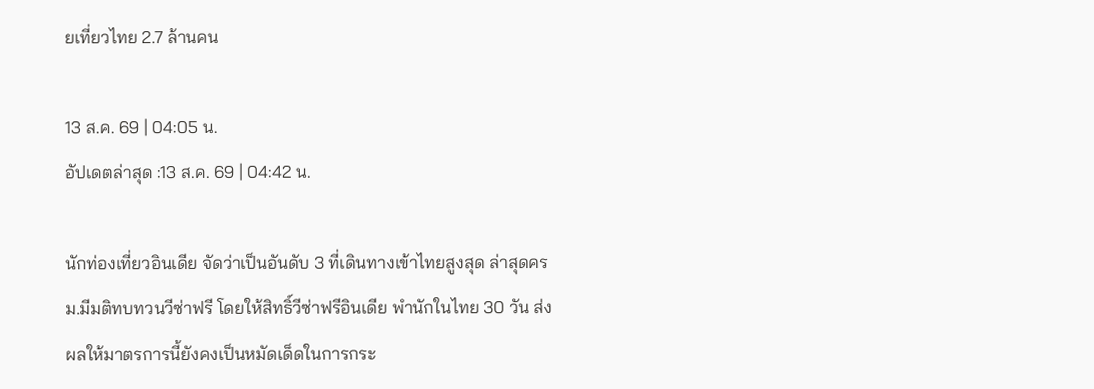ยเที่ยวไทย 2.7 ล้านคน

13 ส.ค. 69 | 04:05 น.
อัปเดตล่าสุด :13 ส.ค. 69 | 04:42 น.

นักท่องเที่ยวอินเดีย จัดว่าเป็นอันดับ 3 ที่เดินทางเข้าไทยสูงสุด ล่าสุดครม.มีมติทบทวนวีซ่าฟรี โดยให้สิทธิ์วีซ่าฟรีอินเดีย พำนักในไทย 30 วัน ส่งผลให้มาตรการนี้ยังคงเป็นหมัดเด็ดในการกระ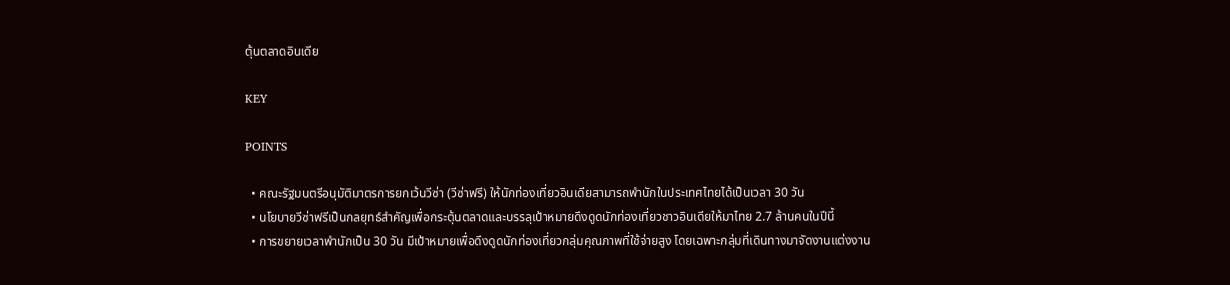ตุ้นตลาดอินเดีย

KEY

POINTS

  • คณะรัฐมนตรีอนุมัติมาตรการยกเว้นวีซ่า (วีซ่าฟรี) ให้นักท่องเที่ยวอินเดียสามารถพำนักในประเทศไทยได้เป็นเวลา 30 วัน
  • นโยบายวีซ่าฟรีเป็นกลยุทธ์สำคัญเพื่อกระตุ้นตลาดและบรรลุเป้าหมายดึงดูดนักท่องเที่ยวชาวอินเดียให้มาไทย 2.7 ล้านคนในปีนี้
  • การขยายเวลาพำนักเป็น 30 วัน มีเป้าหมายเพื่อดึงดูดนักท่องเที่ยวกลุ่มคุณภาพที่ใช้จ่ายสูง โดยเฉพาะกลุ่มที่เดินทางมาจัดงานแต่งงาน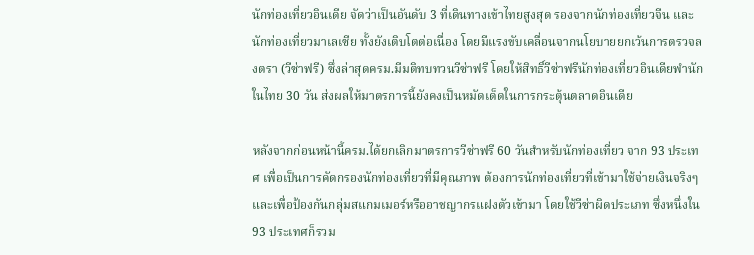นักท่องเที่ยวอินเดีย จัดว่าเป็นอันดับ 3 ที่เดินทางเข้าไทยสูงสุด รองจากนักท่องเที่ยวจีน และนักท่องเที่ยวมาเลเซีย ทั้งยังเติบโตต่อเนื่อง โดยมีแรงขับเคลื่อนจากนโยบายยกเว้นการตรวจลงตรา (วีซ่าฟรี) ซึ่งล่าสุดครม.มีมติทบทวนวีซ่าฟรี โดยให้สิทธิ์วีซ่าฟรีนักท่องเที่ยวอินเดียพำนักในไทย 30 วัน ส่งผลให้มาตรการนี้ยังคงเป็นหมัดเด็ดในการกระตุ้นตลาดอินเดีย

หลังจากก่อนหน้านี้ครม.ได้ยกเลิกมาตรการวีซ่าฟรี 60 วันสำหรับนักท่องเที่ยว จาก 93 ประเทศ เพื่อเป็นการคัดกรองนักท่องเที่ยวที่มีคุณภาพ ต้องการนักท่องเที่ยวที่เข้ามาใช้จ่ายเงินจริงๆ และเพื่อป้องกันกลุ่มสแกมเมอร์หรืออาชญากรแฝงตัวเข้ามา โดยใช้วีซ่าผิดประเภท ซึ่งหนึ่งใน 93 ประเทศก็รวม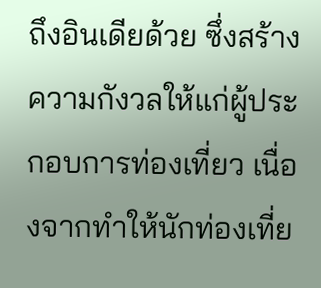ถึงอินเดียด้วย ซึ่งสร้างความกังวลให้แก่ผู้ประกอบการท่องเที่ยว เนื่องจากทำให้นักท่องเที่ย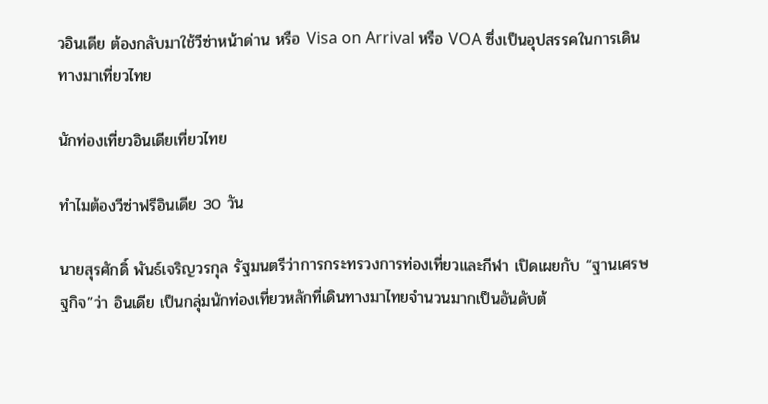วอินเดีย ต้องกลับมาใช้วีซ่าหน้าด่าน หรือ Visa on Arrival หรือ VOA ซึ่งเป็นอุปสรรคในการเดินทางมาเที่ยวไทย

นักท่องเที่ยวอินเดียเที่ยวไทย

ทำไมต้องวีซ่าฟรีอินเดีย 30 วัน

นายสุรศักดิ์ พันธ์เจริญวรกุล รัฐมนตรีว่าการกระทรวงการท่องเที่ยวและกีฬา เปิดเผยกับ “ฐานเศรษฐกิจ”ว่า อินเดีย เป็นกลุ่มนักท่องเที่ยวหลักที่เดินทางมาไทยจำนวนมากเป็นอันดับต้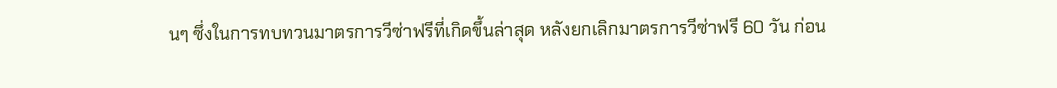นๆ ซึ่งในการทบทวนมาตรการวีซ่าฟรีที่เกิดขึ้นล่าสุด หลังยกเลิกมาตรการวีซ่าฟรี 60 วัน ก่อน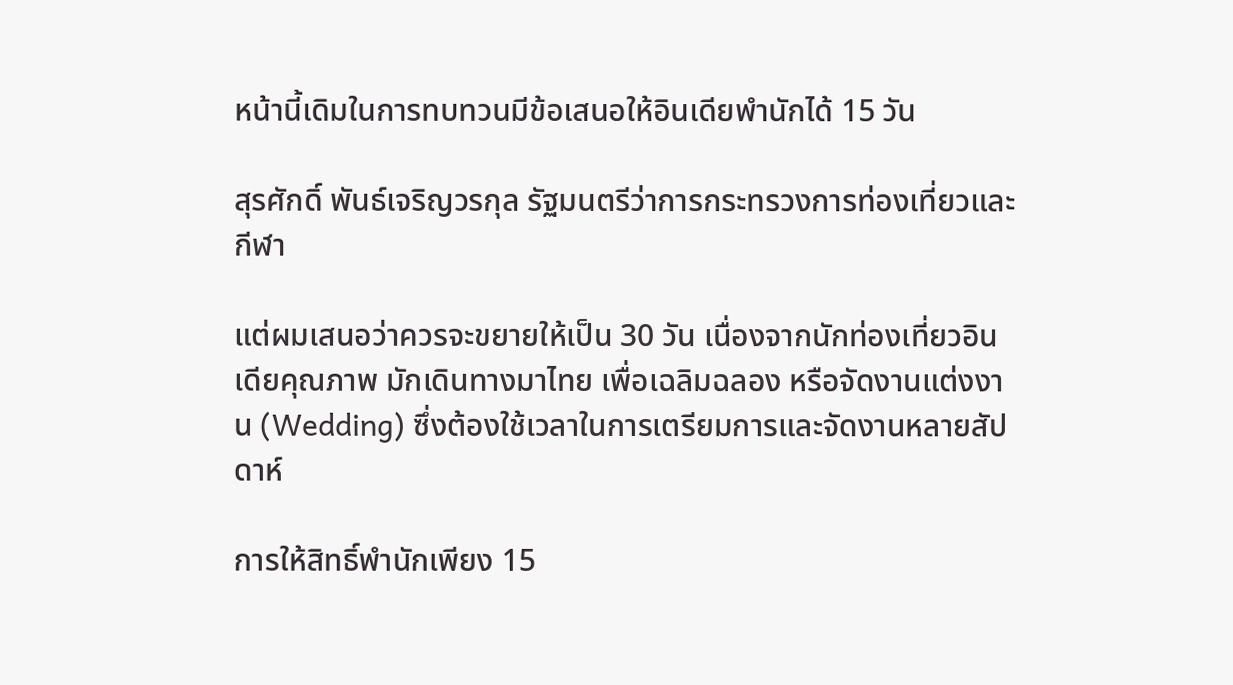หน้านี้เดิมในการทบทวนมีข้อเสนอให้อินเดียพำนักได้ 15 วัน

สุรศักดิ์ พันธ์เจริญวรกุล รัฐมนตรีว่าการกระทรวงการท่องเที่ยวและกีฬา

แต่ผมเสนอว่าควรจะขยายให้เป็น 30 วัน เนื่องจากนักท่องเที่ยวอินเดียคุณภาพ มักเดินทางมาไทย เพื่อเฉลิมฉลอง หรือจัดงานแต่งงาน (Wedding) ซึ่งต้องใช้เวลาในการเตรียมการและจัดงานหลายสัปดาห์

การให้สิทธิ์พำนักเพียง 15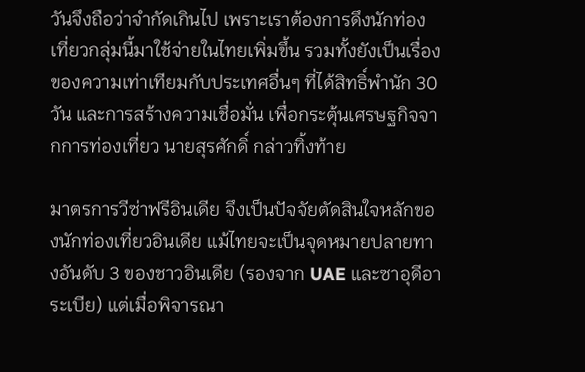วันจึงถือว่าจำกัดเกินไป เพราะเราต้องการดึงนักท่องเที่ยวกลุ่มนี้มาใช้จ่ายในไทยเพิ่มขึ้น รวมทั้งยังเป็นเรื่องของความเท่าเทียมกับประเทศอื่นๆ ที่ได้สิทธิ์พำนัก 30 วัน และการสร้างความเชื่อมั่น เพื่อกระตุ้นเศรษฐกิจจากการท่องเที่ยว นายสุรศักดิ์ กล่าวทิ้งท้าย

มาตรการวีซ่าฟรีอินเดีย จึงเป็นปัจจัยตัดสินใจหลักของนักท่องเที่ยวอินเดีย แม้ไทยจะเป็นจุดหมายปลายทางอันดับ 3 ของชาวอินเดีย (รองจาก UAE และซาอุดีอาระเบีย) แต่เมื่อพิจารณา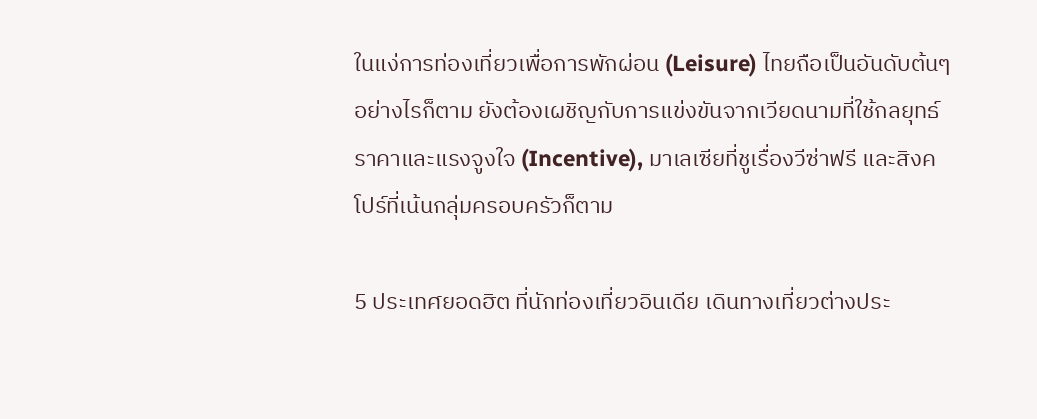ในแง่การท่องเที่ยวเพื่อการพักผ่อน (Leisure) ไทยถือเป็นอันดับต้นๆ อย่างไรก็ตาม ยังต้องเผชิญกับการแข่งขันจากเวียดนามที่ใช้กลยุทธ์ราคาและแรงจูงใจ (Incentive), มาเลเซียที่ชูเรื่องวีซ่าฟรี และสิงคโปร์ที่เน้นกลุ่มครอบครัวก็ตาม

5 ประเทศยอดฮิต ที่นักท่องเที่ยวอินเดีย เดินทางเที่ยวต่างประ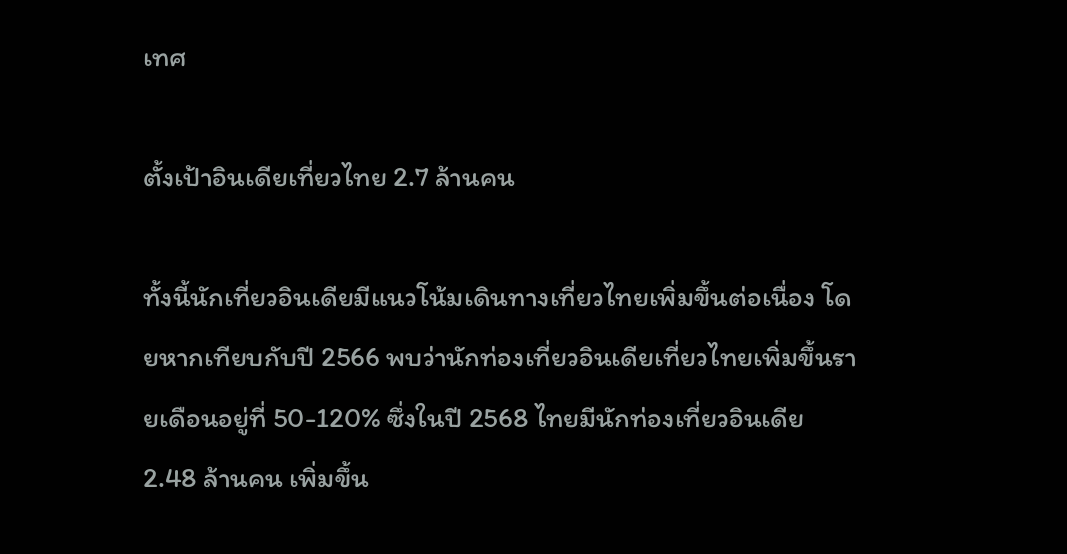เทศ

ตั้งเป้าอินเดียเที่ยวไทย 2.7 ล้านคน

ทั้งนี้นักเที่ยวอินเดียมีแนวโน้มเดินทางเที่ยวไทยเพิ่มขึ้นต่อเนื่อง โดยหากเทียบกับปี 2566 พบว่านักท่องเที่ยวอินเดียเที่ยวไทยเพิ่มขึ้นรายเดือนอยู่ที่ 50-120% ซึ่งในปี 2568 ไทยมีนักท่องเที่ยวอินเดีย 2.48 ล้านคน เพิ่มขึ้น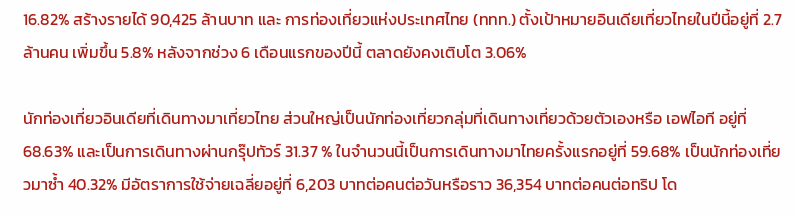16.82% สร้างรายได้ 90,425 ล้านบาท และ การท่องเที่ยวแห่งประเทศไทย (ททท.) ตั้งเป้าหมายอินเดียเที่ยวไทยในปีนี้อยู่ที่ 2.7 ล้านคน เพิ่มขึ้น 5.8% หลังจากช่วง 6 เดือนแรกของปีนี้ ตลาดยังคงเติบโต 3.06%

นักท่องเที่ยวอินเดียที่เดินทางมาเที่ยวไทย ส่วนใหญ่เป็นนักท่องเที่ยวกลุ่มที่เดินทางเที่ยวด้วยตัวเองหรือ เอฟไอที อยู่ที่ 68.63% และเป็นการเดินทางผ่านกรุ๊ปทัวร์ 31.37 % ในจำนวนนี้เป็นการเดินทางมาไทยครั้งแรกอยู่ที่ 59.68% เป็นนักท่องเที่ยวมาซ้ำ 40.32% มีอัตราการใช้จ่ายเฉลี่ยอยู่ที่ 6,203 บาทต่อคนต่อวันหรือราว 36,354 บาทต่อคนต่อทริป โด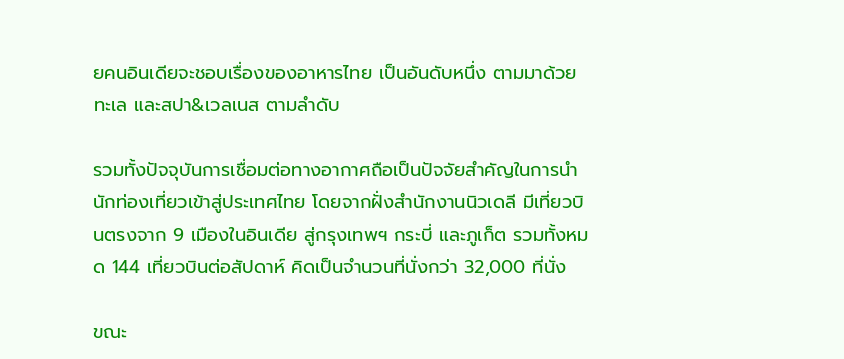ยคนอินเดียจะชอบเรื่องของอาหารไทย เป็นอันดับหนึ่ง ตามมาด้วยทะเล และสปา&เวลเนส ตามลำดับ

รวมทั้งปัจจุบันการเชื่อมต่อทางอากาศถือเป็นปัจจัยสำคัญในการนำนักท่องเที่ยวเข้าสู่ประเทศไทย โดยจากฝั่งสำนักงานนิวเดลี มีเที่ยวบินตรงจาก 9 เมืองในอินเดีย สู่กรุงเทพฯ กระบี่ และภูเก็ต รวมทั้งหมด 144 เที่ยวบินต่อสัปดาห์ คิดเป็นจำนวนที่นั่งกว่า 32,000 ที่นั่ง

ขณะ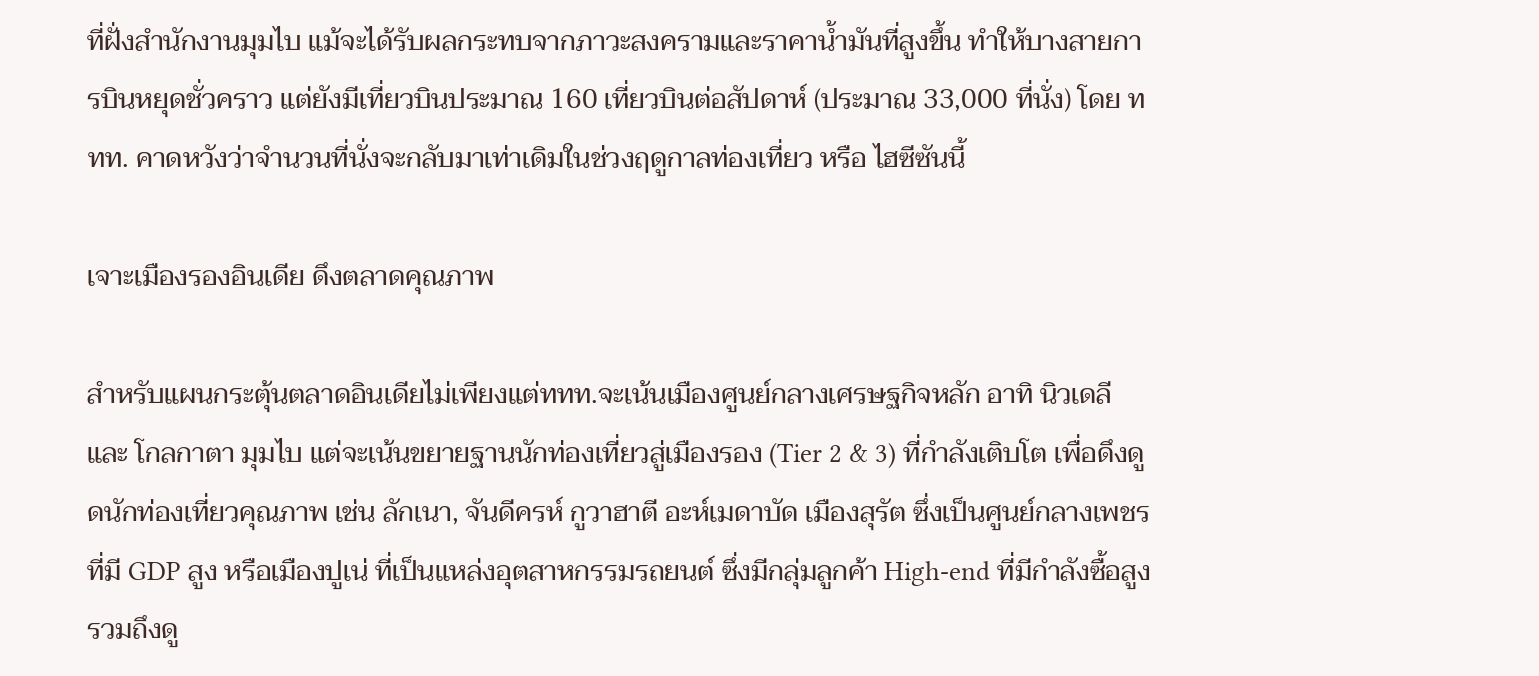ที่ฝั่งสำนักงานมุมไบ แม้จะได้รับผลกระทบจากภาวะสงครามและราคาน้ำมันที่สูงขึ้น ทำให้บางสายการบินหยุดชั่วคราว แต่ยังมีเที่ยวบินประมาณ 160 เที่ยวบินต่อสัปดาห์ (ประมาณ 33,000 ที่นั่ง) โดย ททท. คาดหวังว่าจำนวนที่นั่งจะกลับมาเท่าเดิมในช่วงฤดูกาลท่องเที่ยว หรือ ไฮซีซันนี้

เจาะเมืองรองอินเดีย ดึงตลาดคุณภาพ

สำหรับแผนกระตุ้นตลาดอินเดียไม่เพียงแต่ททท.จะเน้นเมืองศูนย์กลางเศรษฐกิจหลัก อาทิ นิวเดลี และ โกลกาตา มุมไบ แต่จะเน้นขยายฐานนักท่องเที่ยวสู่เมืองรอง (Tier 2 & 3) ที่กำลังเติบโต เพื่อดึงดูดนักท่องเที่ยวคุณภาพ เช่น ลักเนา, จันดีครห์ กูวาฮาตี อะห์เมดาบัด เมืองสุรัต ซึ่งเป็นศูนย์กลางเพชร ที่มี GDP สูง หรือเมืองปูเน่ ที่เป็นแหล่งอุตสาหกรรมรถยนต์ ซึ่งมีกลุ่มลูกค้า High-end ที่มีกำลังซื้อสูง รวมถึงดู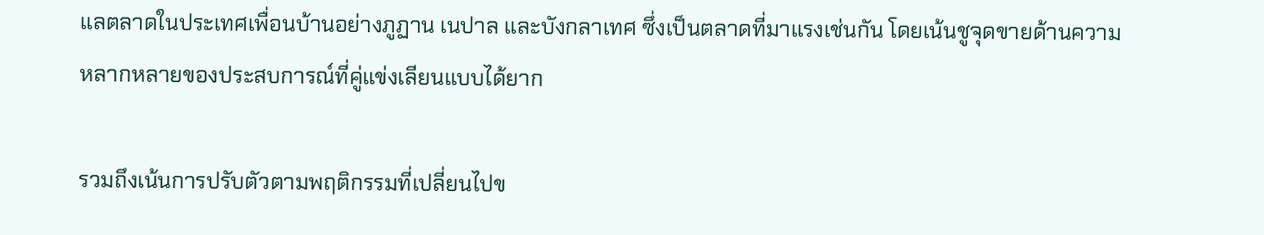แลตลาดในประเทศเพื่อนบ้านอย่างภูฏาน เนปาล และบังกลาเทศ ซึ่งเป็นตลาดที่มาแรงเช่นกัน โดยเน้นชูจุดขายด้านความหลากหลายของประสบการณ์ที่คู่แข่งเลียนแบบได้ยาก

รวมถึงเน้นการปรับตัวตามพฤติกรรมที่เปลี่ยนไปข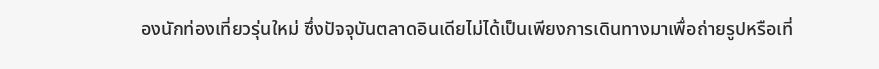องนักท่องเที่ยวรุ่นใหม่ ซึ่งปัจจุบันตลาดอินเดียไม่ได้เป็นเพียงการเดินทางมาเพื่อถ่ายรูปหรือเที่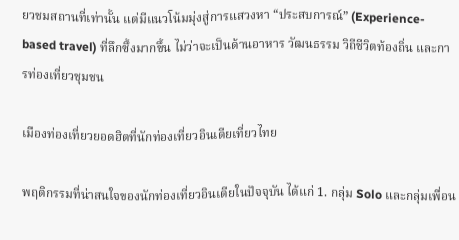ยวชมสถานที่เท่านั้น แต่มีแนวโน้มมุ่งสู่การแสวงหา “ประสบการณ์” (Experience-based travel) ที่ลึกซึ้งมากขึ้น ไม่ว่าจะเป็นด้านอาหาร วัฒนธรรม วิถีชีวิตท้องถิ่น และการท่องเที่ยวชุมชน

เมืองท่องเที่ยวยอดฮิตที่นักท่องเที่ยวอินเดียเที่ยวไทย

พฤติกรรมที่น่าสนใจของนักท่องเที่ยวอินเดียในปัจจุบัน ได้แก่ 1. กลุ่ม Solo และกลุ่มเพื่อน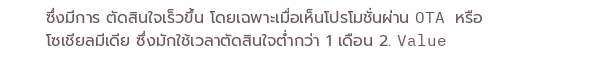ซึ่งมีการ ตัดสินใจเร็วขึ้น โดยเฉพาะเมื่อเห็นโปรโมชั่นผ่าน OTA หรือโซเชียลมีเดีย ซึ่งมักใช้เวลาตัดสินใจต่ำกว่า 1 เดือน 2. Value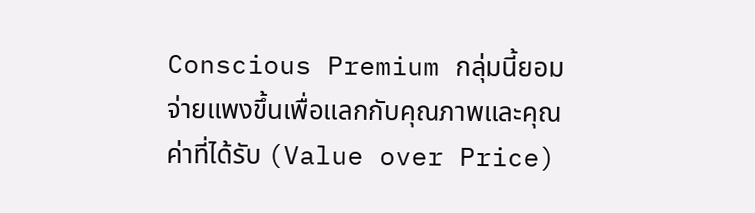Conscious Premium กลุ่มนี้ยอมจ่ายแพงขึ้นเพื่อแลกกับคุณภาพและคุณค่าที่ได้รับ (Value over Price)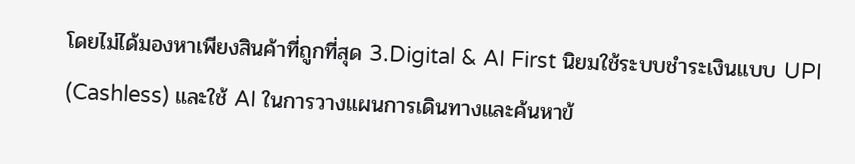โดยไม่ได้มองหาเพียงสินค้าที่ถูกที่สุด 3.Digital & AI First นิยมใช้ระบบชำระเงินแบบ UPI (Cashless) และใช้ AI ในการวางแผนการเดินทางและค้นหาข้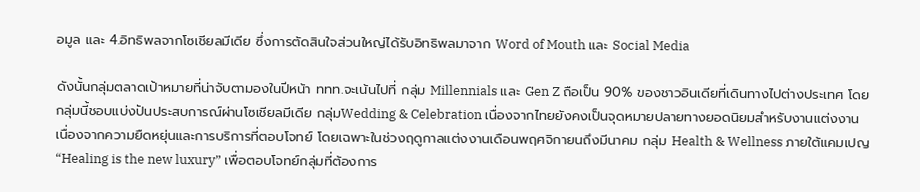อมูล และ 4.อิทธิพลจากโซเชียลมีเดีย ซึ่งการตัดสินใจส่วนใหญ่ได้รับอิทธิพลมาจาก Word of Mouth และ Social Media

ดังนั้นกลุ่มตลาดเป้าหมายที่น่าจับตามองในปีหน้า ททท.จะเน้นไปที่ กลุ่ม Millennials และ Gen Z ถือเป็น 90% ของชาวอินเดียที่เดินทางไปต่างประเทศ โดยกลุ่มนี้ชอบแบ่งปันประสบการณ์ผ่านโซเชียลมีเดีย กลุ่มWedding & Celebration เนื่องจากไทยยังคงเป็นจุดหมายปลายทางยอดนิยมสำหรับงานแต่งงาน เนื่องจากความยืดหยุ่นและการบริการที่ตอบโจทย์ โดยเฉพาะในช่วงฤดูกาลแต่งงานเดือนพฤศจิกายนถึงมีนาคม กลุ่ม Health & Wellness ภายใต้แคมเปญ “Healing is the new luxury” เพื่อตอบโจทย์กลุ่มที่ต้องการ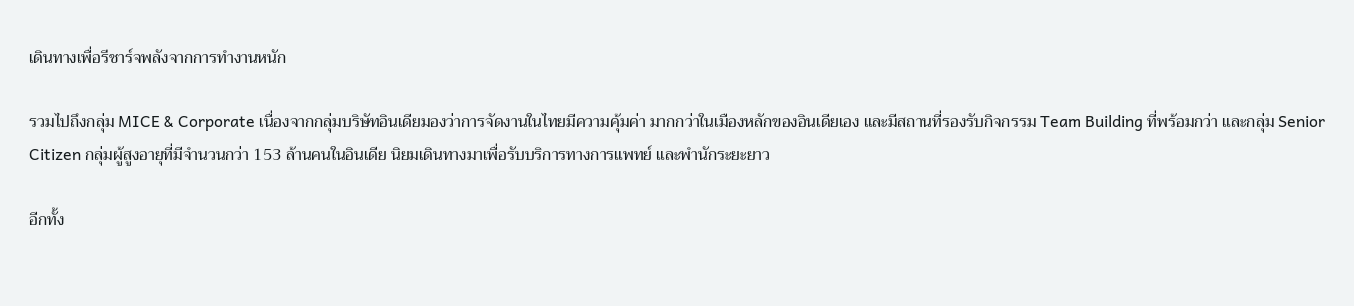เดินทางเพื่อรีชาร์จพลังจากการทำงานหนัก

รวมไปถึงกลุ่ม MICE & Corporate เนื่องจากกลุ่มบริษัทอินเดียมองว่าการจัดงานในไทยมีความคุ้มค่า มากกว่าในเมืองหลักของอินเดียเอง และมีสถานที่รองรับกิจกรรม Team Building ที่พร้อมกว่า และกลุ่ม Senior Citizen กลุ่มผู้สูงอายุที่มีจำนวนกว่า 153 ล้านคนในอินเดีย นิยมเดินทางมาเพื่อรับบริการทางการแพทย์ และพำนักระยะยาว

อีกทั้ง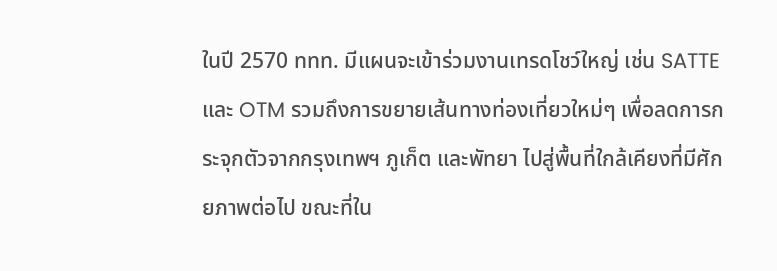ในปี 2570 ททท. มีแผนจะเข้าร่วมงานเทรดโชว์ใหญ่ เช่น SATTE และ OTM รวมถึงการขยายเส้นทางท่องเที่ยวใหม่ๆ เพื่อลดการกระจุกตัวจากกรุงเทพฯ ภูเก็ต และพัทยา ไปสู่พื้นที่ใกล้เคียงที่มีศักยภาพต่อไป ขณะที่ใน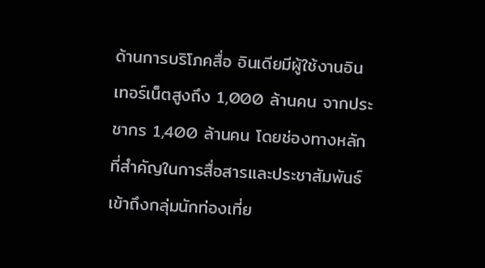ด้านการบริโภคสื่อ อินเดียมีผู้ใช้งานอินเทอร์เน็ตสูงถึง 1,000 ล้านคน จากประชากร 1,400 ล้านคน โดยช่องทางหลักที่สำคัญในการสื่อสารและประชาสัมพันธ์เข้าถึงกลุ่มนักท่องเที่ย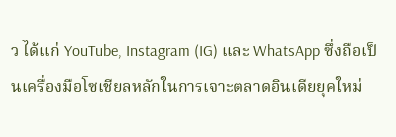ว ได้แก่ YouTube, Instagram (IG) และ WhatsApp ซึ่งถือเป็นเครื่องมือโซเชียลหลักในการเจาะตลาดอินเดียยุคใหม่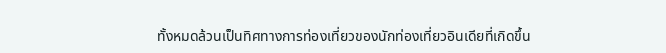ทั้งหมดล้วนเป็นทิศทางการท่องเที่ยวของนักท่องเที่ยวอินเดียที่เกิดขึ้น